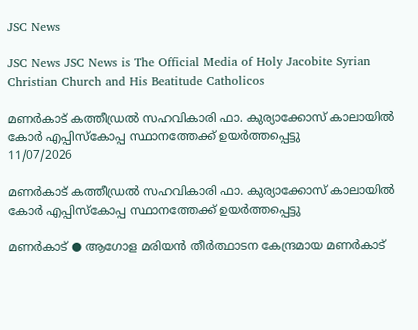JSC News

JSC News JSC News is The Official Media of Holy Jacobite Syrian Christian Church and His Beatitude Catholicos

മണർകാട് കത്തീഡ്രൽ സഹവികാരി ഫാ. കുര്യാക്കോസ് കാലായിൽ കോർ എപ്പിസ്കോപ്പ സ്ഥാനത്തേക്ക് ഉയർത്തപ്പെട്ടു
11/07/2026

മണർകാട് കത്തീഡ്രൽ സഹവികാരി ഫാ. കുര്യാക്കോസ് കാലായിൽ കോർ എപ്പിസ്കോപ്പ സ്ഥാനത്തേക്ക് ഉയർത്തപ്പെട്ടു

മണർകാട് ● ആഗോള മരിയൻ തീർത്ഥാടന കേന്ദ്രമായ മണർകാട്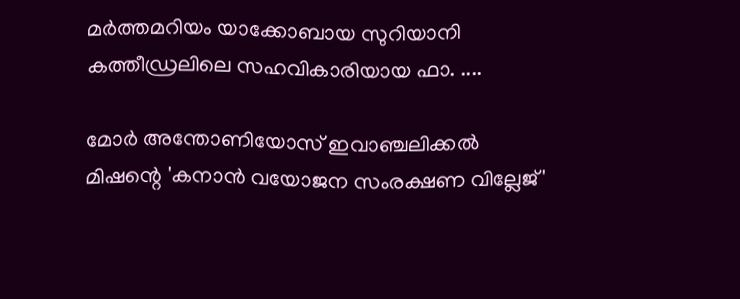മർത്തമറിയം യാക്കോബായ സുറിയാനി കത്തീഡ്രലിലെ സഹവികാരിയായ ഫാ. ....

മോർ അന്തോണിയോസ് ഇവാഞ്ചലിക്കൽ മിഷന്റെ 'കനാൻ വയോജന സംരക്ഷണ വില്ലേജ്'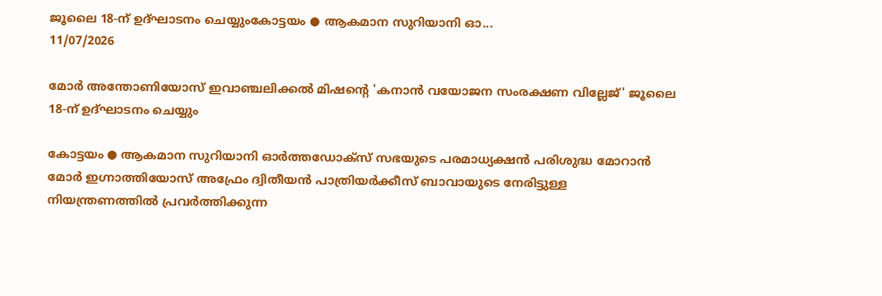ജൂലൈ 18-ന് ഉദ്ഘാടനം ചെയ്യുംകോട്ടയം ● ആകമാന സുറിയാനി ഓ...
11/07/2026

മോർ അന്തോണിയോസ് ഇവാഞ്ചലിക്കൽ മിഷന്റെ 'കനാൻ വയോജന സംരക്ഷണ വില്ലേജ്' ജൂലൈ 18-ന് ഉദ്ഘാടനം ചെയ്യും

കോട്ടയം ● ആകമാന സുറിയാനി ഓർത്തഡോക്സ് സഭയുടെ പരമാധ്യക്ഷൻ പരിശുദ്ധ മോറാൻ മോർ ഇഗ്നാത്തിയോസ് അഫ്രേം ദ്വിതീയൻ പാത്രിയർക്കീസ് ബാവായുടെ നേരിട്ടുള്ള നിയന്ത്രണത്തിൽ പ്രവർത്തിക്കുന്ന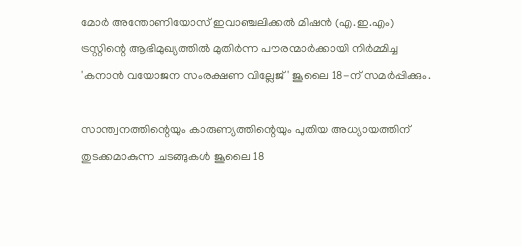മോർ അന്തോണിയോസ് ഇവാഞ്ചലിക്കൽ മിഷൻ (എ.ഇ.എം) ട്രസ്റ്റിന്റെ ആഭിമുഖ്യത്തിൽ മുതിർന്ന പൗരന്മാർക്കായി നിർമ്മിച്ച 'കനാൻ വയോജന സംരക്ഷണ വില്ലേജ്' ജൂലൈ 18-ന് സമർപ്പിക്കും.

സാന്ത്വനത്തിന്റെയും കാരുണ്യത്തിന്റെയും പുതിയ അധ്യായത്തിന് തുടക്കമാകുന്ന ചടങ്ങുകൾ ജൂലൈ 18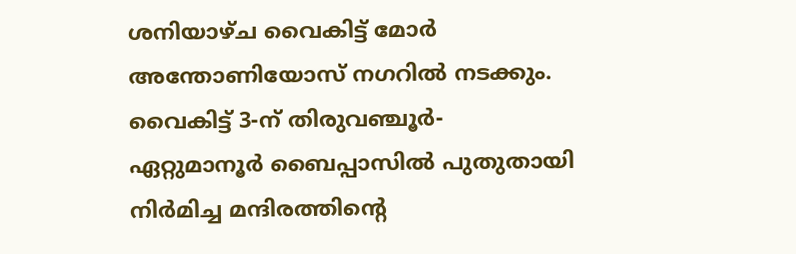ശനിയാഴ്ച വൈകിട്ട് മോർ അന്തോണിയോസ് നഗറിൽ നടക്കും. വൈകിട്ട് 3-ന് തിരുവഞ്ചൂർ-ഏറ്റുമാനൂർ ബൈപ്പാസിൽ പുതുതായി നിർമിച്ച മന്ദിരത്തിന്റെ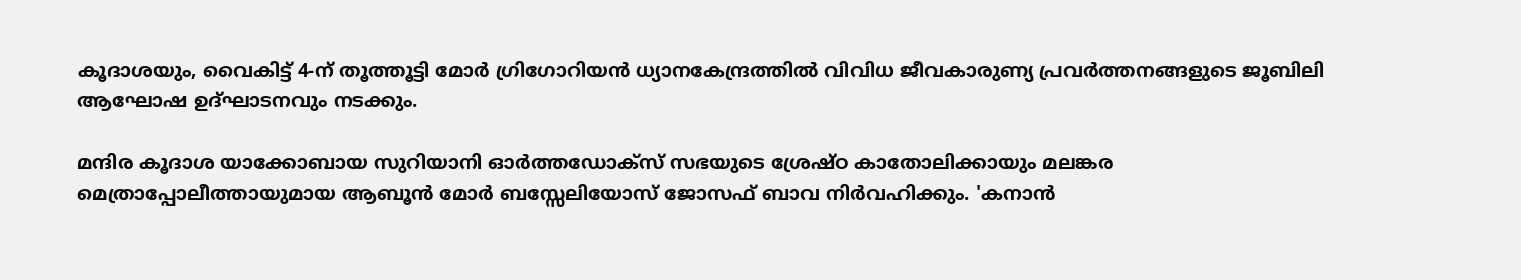കൂദാശയും, വൈകിട്ട് 4-ന് തൂത്തൂട്ടി മോർ ഗ്രിഗോറിയൻ ധ്യാനകേന്ദ്രത്തിൽ വിവിധ ജീവകാരുണ്യ പ്രവർത്തനങ്ങളുടെ ജൂബിലി ആഘോഷ ഉദ്ഘാടനവും നടക്കും.

മന്ദിര കൂദാശ യാക്കോബായ സുറിയാനി ഓർത്തഡോക്സ് സഭയുടെ ശ്രേഷ്ഠ കാതോലിക്കായും മലങ്കര മെത്രാപ്പോലീത്തായുമായ ആബൂൻ മോർ ബസ്സേലിയോസ് ജോസഫ് ബാവ നിർവഹിക്കും. 'കനാൻ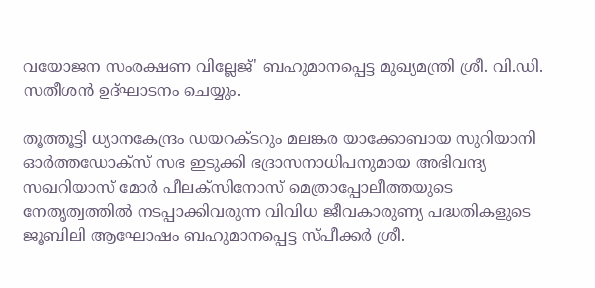വയോജന സംരക്ഷണ വില്ലേജ്' ബഹുമാനപ്പെട്ട മുഖ്യമന്ത്രി ശ്രീ. വി.ഡി. സതീശൻ ഉദ്ഘാടനം ചെയ്യും.

തൂത്തൂട്ടി ധ്യാനകേന്ദ്രം ഡയറക്ടറും മലങ്കര യാക്കോബായ സുറിയാനി ഓർത്തഡോക്സ് സഭ ഇടുക്കി ഭദ്രാസനാധിപനുമായ അഭിവന്ദ്യ സഖറിയാസ് മോർ പീലക്സിനോസ് മെത്രാപ്പോലീത്തയുടെ നേതൃത്വത്തിൽ നടപ്പാക്കിവരുന്ന വിവിധ ജീവകാരുണ്യ പദ്ധതികളുടെ ജൂബിലി ആഘോഷം ബഹുമാനപ്പെട്ട സ്പീക്കർ ശ്രീ.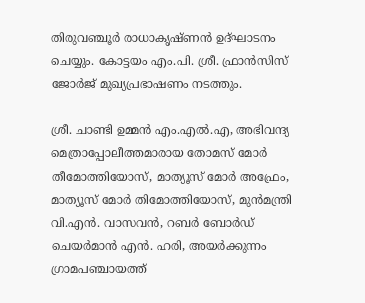തിരുവഞ്ചൂർ രാധാകൃഷ്ണൻ ഉദ്ഘാടനം ചെയ്യും. കോട്ടയം എം.പി. ശ്രീ. ഫ്രാൻസിസ് ജോർജ് മുഖ്യപ്രഭാഷണം നടത്തും.

ശ്രീ. ചാണ്ടി ഉമ്മൻ എം.എൽ.എ, അഭിവന്ദ്യ മെത്രാപ്പോലീത്തമാരായ തോമസ് മോർ തീമോത്തിയോസ്, മാത്യൂസ് മോർ അഫ്രേം, മാത്യൂസ് മോർ തിമോത്തിയോസ്, മുൻമന്ത്രി വി.എൻ. വാസവൻ, റബർ ബോർഡ് ചെയർമാൻ എൻ. ഹരി, അയർക്കുന്നം ഗ്രാമപഞ്ചായത്ത്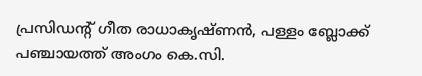പ്രസിഡന്റ് ഗീത രാധാകൃഷ്ണൻ, പള്ളം ബ്ലോക്ക് പഞ്ചായത്ത് അംഗം കെ.സി.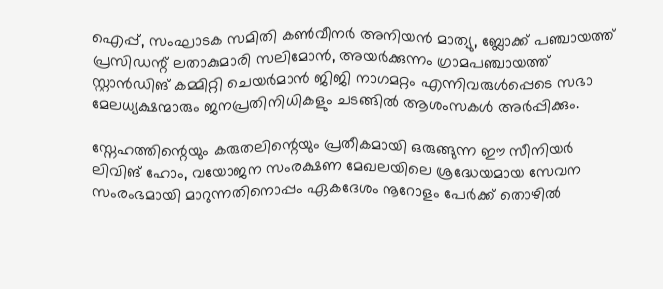ഐപ്പ്, സംഘാടക സമിതി കൺവീനർ അനിയൻ മാത്യു, ബ്ലോക്ക് പഞ്ചായത്ത് പ്രസിഡന്റ് ലതാകുമാരി സലിമോൻ, അയർക്കുന്നം ഗ്രാമപഞ്ചായത്ത് സ്റ്റാൻഡിങ് കമ്മിറ്റി ചെയർമാൻ ജിജി നാഗമറ്റം എന്നിവരുൾപ്പെടെ സഭാ മേലധ്യക്ഷന്മാരും ജനപ്രതിനിധികളും ചടങ്ങിൽ ആശംസകൾ അർപ്പിക്കും.

സ്നേഹത്തിന്റെയും കരുതലിന്റെയും പ്രതീകമായി ഒരുങ്ങുന്ന ഈ സീനിയർ ലിവിങ് ഹോം, വയോജന സംരക്ഷണ മേഖലയിലെ ശ്രദ്ധേയമായ സേവന സംരംഭമായി മാറുന്നതിനൊപ്പം ഏകദേശം നൂറോളം പേർക്ക് തൊഴിൽ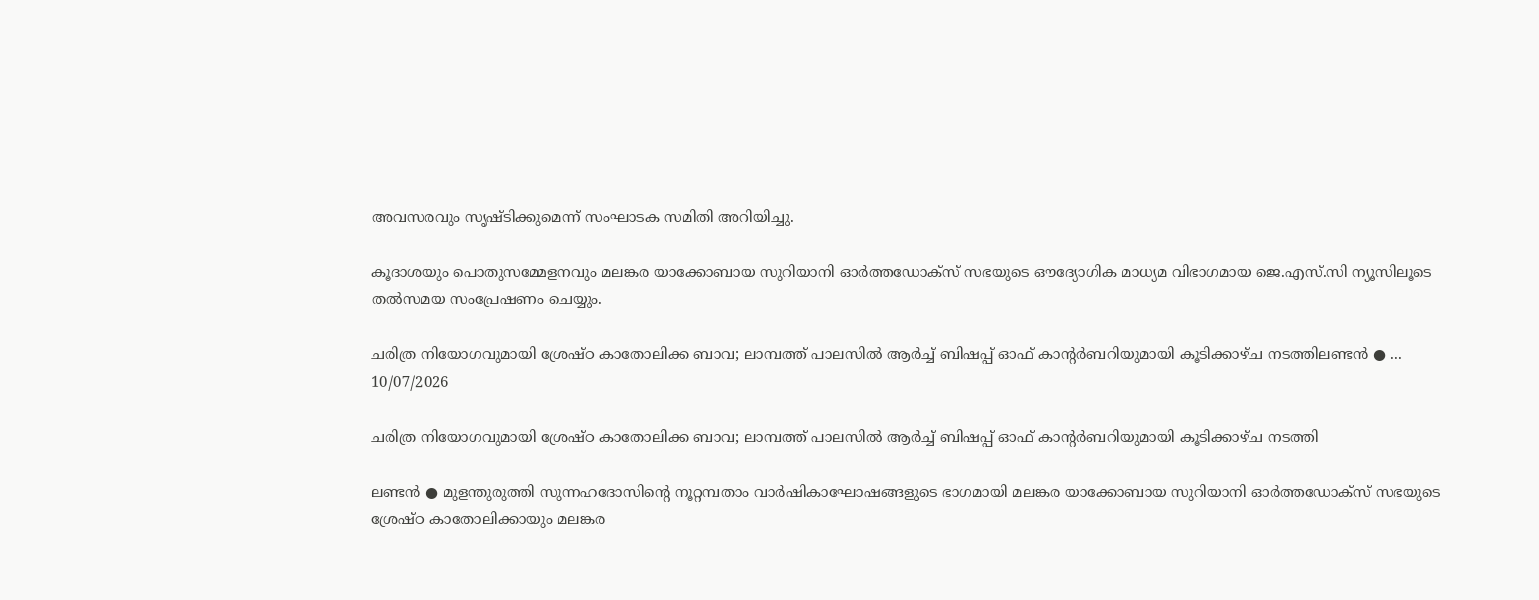അവസരവും സൃഷ്ടിക്കുമെന്ന് സംഘാടക സമിതി അറിയിച്ചു.

കൂദാശയും പൊതുസമ്മേളനവും മലങ്കര യാക്കോബായ സുറിയാനി ഓർത്തഡോക്സ് സഭയുടെ ഔദ്യോഗിക മാധ്യമ വിഭാഗമായ ജെ.എസ്.സി ന്യൂസിലൂടെ തൽസമയ സംപ്രേഷണം ചെയ്യും.

ചരിത്ര നിയോഗവുമായി ശ്രേഷ്ഠ കാതോലിക്ക ബാവ; ലാമ്പത്ത് പാലസിൽ ആർച്ച് ബിഷപ്പ് ഓഫ് കാന്റർബറിയുമായി കൂടിക്കാഴ്ച നടത്തിലണ്ടൻ ● ...
10/07/2026

ചരിത്ര നിയോഗവുമായി ശ്രേഷ്ഠ കാതോലിക്ക ബാവ; ലാമ്പത്ത് പാലസിൽ ആർച്ച് ബിഷപ്പ് ഓഫ് കാന്റർബറിയുമായി കൂടിക്കാഴ്ച നടത്തി

ലണ്ടൻ ● മുളന്തുരുത്തി സുന്നഹദോസിന്റെ നൂറ്റമ്പതാം വാർഷികാഘോഷങ്ങളുടെ ഭാഗമായി മലങ്കര യാക്കോബായ സുറിയാനി ഓർത്തഡോക്സ് സഭയുടെ ശ്രേഷ്ഠ കാതോലിക്കായും മലങ്കര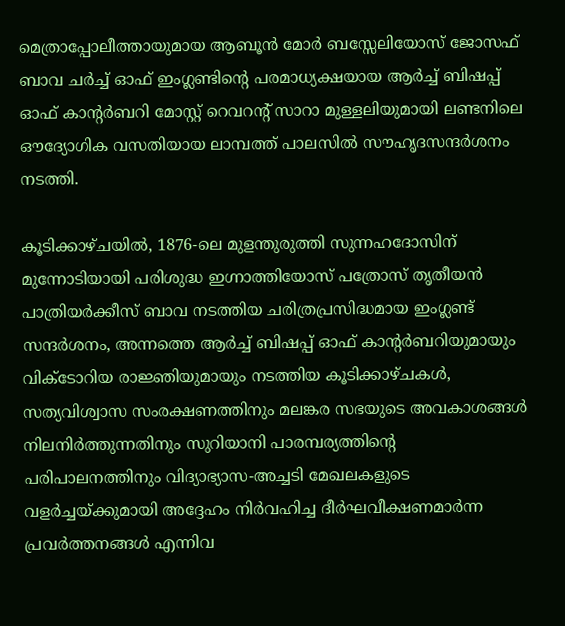മെത്രാപ്പോലീത്തായുമായ ആബൂൻ മോർ ബസ്സേലിയോസ് ജോസഫ് ബാവ ചർച്ച് ഓഫ് ഇംഗ്ലണ്ടിന്റെ പരമാധ്യക്ഷയായ ആർച്ച് ബിഷപ്പ് ഓഫ് കാന്റർബറി മോസ്റ്റ് റെവറന്റ് സാറാ മുള്ളലിയുമായി ലണ്ടനിലെ ഔദ്യോഗിക വസതിയായ ലാമ്പത്ത് പാലസിൽ സൗഹൃദസന്ദർശനം നടത്തി.

കൂടിക്കാഴ്ചയിൽ, 1876-ലെ മുളന്തുരുത്തി സുന്നഹദോസിന് മുന്നോടിയായി പരിശുദ്ധ ഇഗ്നാത്തിയോസ് പത്രോസ് തൃതീയൻ പാത്രിയർക്കീസ് ബാവ നടത്തിയ ചരിത്രപ്രസിദ്ധമായ ഇംഗ്ലണ്ട് സന്ദർശനം, അന്നത്തെ ആർച്ച് ബിഷപ്പ് ഓഫ് കാന്റർബറിയുമായും വിക്ടോറിയ രാജ്ഞിയുമായും നടത്തിയ കൂടിക്കാഴ്ചകൾ, സത്യവിശ്വാസ സംരക്ഷണത്തിനും മലങ്കര സഭയുടെ അവകാശങ്ങൾ നിലനിർത്തുന്നതിനും സുറിയാനി പാരമ്പര്യത്തിന്റെ പരിപാലനത്തിനും വിദ്യാഭ്യാസ-അച്ചടി മേഖലകളുടെ വളർച്ചയ്ക്കുമായി അദ്ദേഹം നിർവഹിച്ച ദീർഘവീക്ഷണമാർന്ന പ്രവർത്തനങ്ങൾ എന്നിവ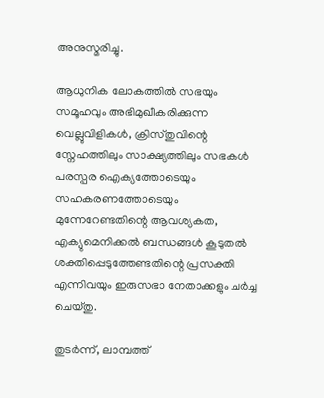അനുസ്മരിച്ചു.

ആധുനിക ലോകത്തിൽ സഭയും സമൂഹവും അഭിമുഖീകരിക്കുന്ന വെല്ലുവിളികൾ, ക്രിസ്തുവിന്റെ സ്നേഹത്തിലും സാക്ഷ്യത്തിലും സഭകൾ പരസ്പര ഐക്യത്തോടെയും സഹകരണത്തോടെയും മുന്നേറേണ്ടതിന്റെ ആവശ്യകത, എക്യുമെനിക്കൽ ബന്ധങ്ങൾ കൂടുതൽ ശക്തിപ്പെടുത്തേണ്ടതിന്റെ പ്രസക്തി എന്നിവയും ഇരുസഭാ നേതാക്കളും ചർച്ച ചെയ്തു.

തുടർന്ന്, ലാമ്പത്ത്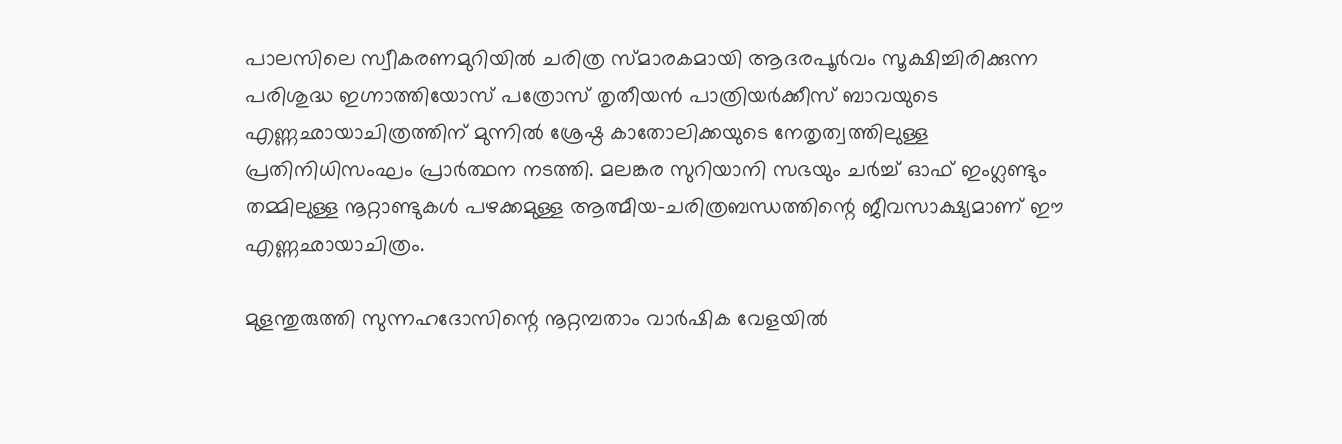പാലസിലെ സ്വീകരണമുറിയിൽ ചരിത്ര സ്മാരകമായി ആദരപൂർവം സൂക്ഷിച്ചിരിക്കുന്ന പരിശുദ്ധ ഇഗ്നാത്തിയോസ് പത്രോസ് തൃതീയൻ പാത്രിയർക്കീസ് ബാവയുടെ എണ്ണഛായാചിത്രത്തിന് മുന്നിൽ ശ്രേഷ്ഠ കാതോലിക്കയുടെ നേതൃത്വത്തിലുള്ള പ്രതിനിധിസംഘം പ്രാർത്ഥന നടത്തി. മലങ്കര സുറിയാനി സഭയും ചർച്ച് ഓഫ് ഇംഗ്ലണ്ടും തമ്മിലുള്ള നൂറ്റാണ്ടുകൾ പഴക്കമുള്ള ആത്മീയ-ചരിത്രബന്ധത്തിന്റെ ജീവസാക്ഷ്യമാണ് ഈ എണ്ണഛായാചിത്രം.

മുളന്തുരുത്തി സുന്നഹദോസിന്റെ നൂറ്റമ്പതാം വാർഷിക വേളയിൽ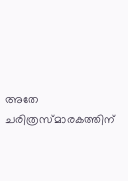അതേ ചരിത്രസ്മാരകത്തിന്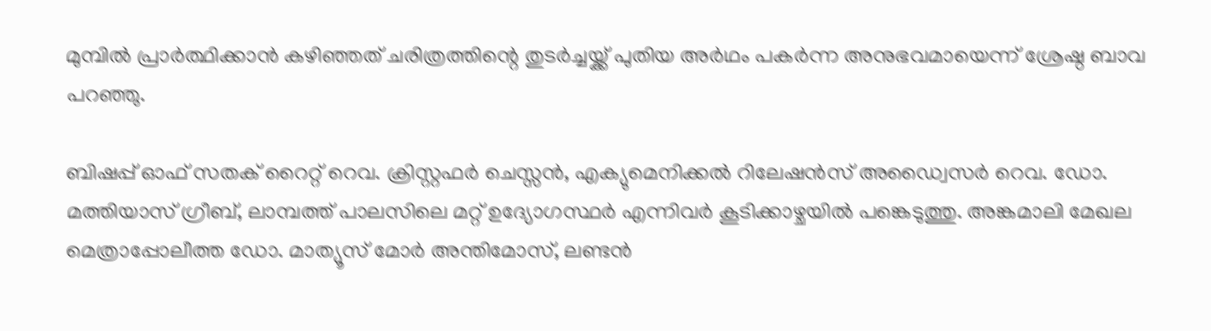മുമ്പിൽ പ്രാർത്ഥിക്കാൻ കഴിഞ്ഞത് ചരിത്രത്തിന്റെ തുടർച്ചയ്ക്ക് പുതിയ അർഥം പകർന്ന അനുഭവമായെന്ന് ശ്രേഷ്ഠ ബാവ പറഞ്ഞു.

ബിഷപ്പ് ഓഫ് സതക് റൈറ്റ് റെവ. ക്രിസ്റ്റഫർ ചെസ്സൻ, എക്യുമെനിക്കൽ റിലേഷൻസ് അഡ്വൈസർ റെവ. ഡോ. മത്തിയാസ് ഗ്രീബ്, ലാമ്പത്ത് പാലസിലെ മറ്റ് ഉദ്യോഗസ്ഥർ എന്നിവർ കൂടിക്കാഴ്ചയിൽ പങ്കെടുത്തു. അങ്കമാലി മേഖല മെത്രാപ്പോലീത്ത ഡോ. മാത്യൂസ് മോർ അന്തിമോസ്, ലണ്ടൻ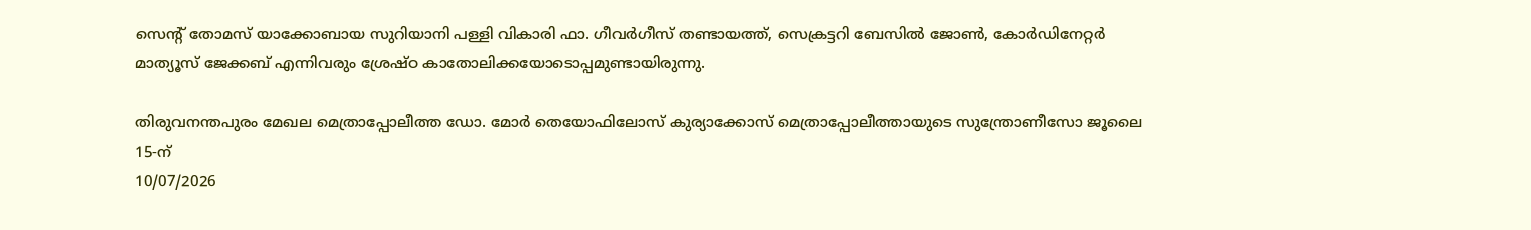സെന്റ് തോമസ് യാക്കോബായ സുറിയാനി പള്ളി വികാരി ഫാ. ഗീവർഗീസ് തണ്ടായത്ത്, സെക്രട്ടറി ബേസിൽ ജോൺ, കോർഡിനേറ്റർ മാത്യൂസ് ജേക്കബ് എന്നിവരും ശ്രേഷ്ഠ കാതോലിക്കയോടൊപ്പമുണ്ടായിരുന്നു.

തിരുവനന്തപുരം മേഖല മെത്രാപ്പോലീത്ത ഡോ. മോർ തെയോഫിലോസ് കുര്യാക്കോസ് മെത്രാപ്പോലീത്തായുടെ സുന്ത്രോണീസോ ജൂലൈ 15-ന്
10/07/2026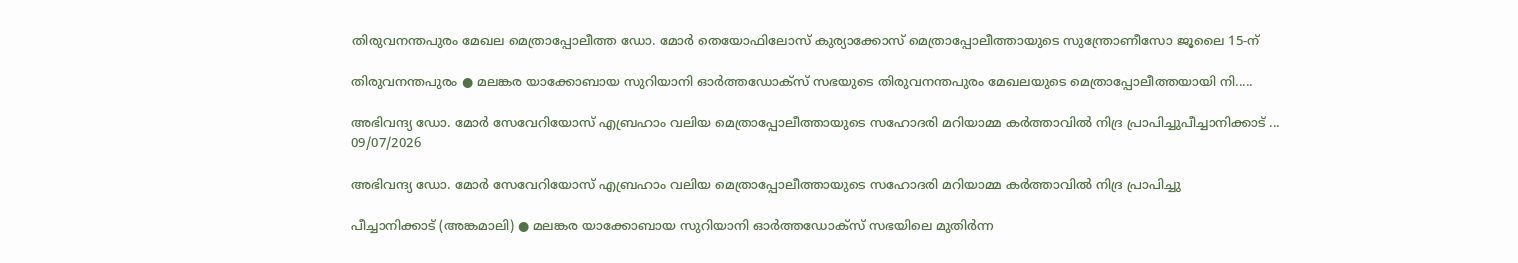തിരുവനന്തപുരം മേഖല മെത്രാപ്പോലീത്ത ഡോ. മോർ തെയോഫിലോസ് കുര്യാക്കോസ് മെത്രാപ്പോലീത്തായുടെ സുന്ത്രോണീസോ ജൂലൈ 15-ന്

തിരുവനന്തപുരം ● മലങ്കര യാക്കോബായ സുറിയാനി ഓർത്തഡോക്സ് സഭയുടെ തിരുവനന്തപുരം മേഖലയുടെ മെത്രാപ്പോലീത്തയായി നി.....

അഭിവന്ദ്യ ഡോ. മോർ സേവേറിയോസ് എബ്രഹാം വലിയ മെത്രാപ്പോലീത്തായുടെ സഹോദരി മറിയാമ്മ കർത്താവിൽ നിദ്ര പ്രാപിച്ചുപീച്ചാനിക്കാട് ...
09/07/2026

അഭിവന്ദ്യ ഡോ. മോർ സേവേറിയോസ് എബ്രഹാം വലിയ മെത്രാപ്പോലീത്തായുടെ സഹോദരി മറിയാമ്മ കർത്താവിൽ നിദ്ര പ്രാപിച്ചു

പീച്ചാനിക്കാട് (അങ്കമാലി) ● മലങ്കര യാക്കോബായ സുറിയാനി ഓർത്തഡോക്സ് സഭയിലെ മുതിർന്ന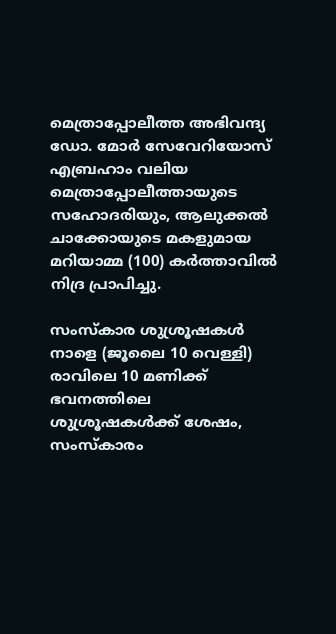മെത്രാപ്പോലീത്ത അഭിവന്ദ്യ ഡോ. മോർ സേവേറിയോസ് എബ്രഹാം വലിയ മെത്രാപ്പോലീത്തായുടെ സഹോദരിയും, ആലുക്കൽ ചാക്കോയുടെ മകളുമായ മറിയാമ്മ (100) കർത്താവിൽ നിദ്ര പ്രാപിച്ചു.

സംസ്കാര ശുശ്രൂഷകൾ നാളെ (ജൂലൈ 10 വെള്ളി) രാവിലെ 10 മണിക്ക് ഭവനത്തിലെ ശുശ്രൂഷകൾക്ക് ശേഷം, സംസ്കാരം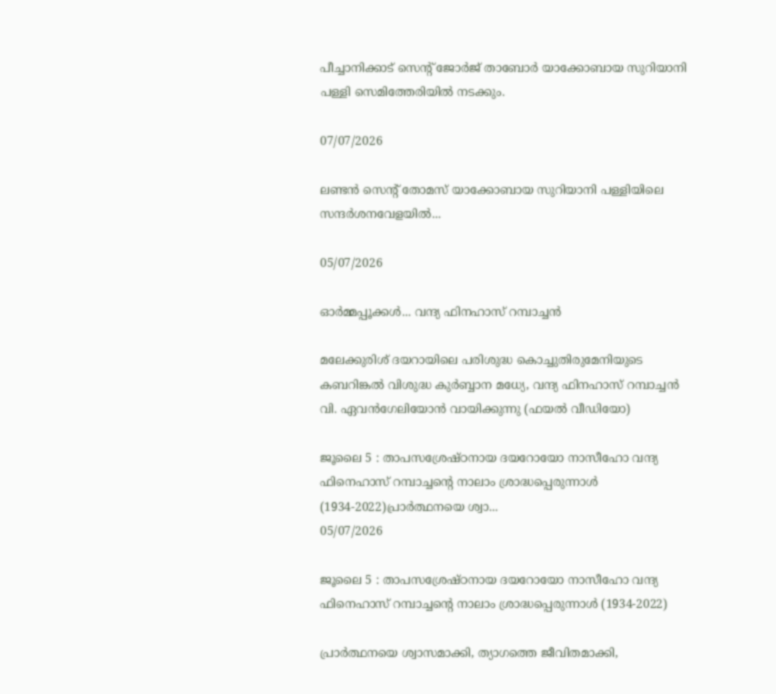പീച്ചാനിക്കാട് സെന്റ് ജോർജ് താബോർ യാക്കോബായ സുറിയാനി പള്ളി സെമിത്തേരിയിൽ നടക്കും.

07/07/2026

ലണ്ടൻ സെന്റ് തോമസ് യാക്കോബായ സുറിയാനി പള്ളിയിലെ സന്ദർശനവേളയിൽ...

05/07/2026

ഓർമ്മപ്പൂക്കൾ... വന്ദ്യ ഫിനഹാസ് റമ്പാച്ചൻ

മലേക്കുരിശ് ദയറായിലെ പരിശുദ്ധ കൊച്ചുതിരുമേനിയുടെ കബറിങ്കൽ വിശുദ്ധ കുർബ്ബാന മധ്യേ, വന്ദ്യ ഫിനഹാസ് റമ്പാച്ചൻ വി. ഏവൻഗേലിയോൻ വായിക്കുന്നു (ഫയൽ വീഡിയോ)

ജൂലൈ 5 : താപസശ്രേഷ്‌ഠനായ ദയറോയോ നാസീഹോ വന്ദ്യ ഫിനെഹാസ് റമ്പാച്ചന്റെ നാലാം ശ്രാദ്ധപ്പെരുന്നാൾ (1934-2022)പ്രാർത്ഥനയെ ശ്വാ...
05/07/2026

ജൂലൈ 5 : താപസശ്രേഷ്‌ഠനായ ദയറോയോ നാസീഹോ വന്ദ്യ ഫിനെഹാസ് റമ്പാച്ചന്റെ നാലാം ശ്രാദ്ധപ്പെരുന്നാൾ (1934-2022)

പ്രാർത്ഥനയെ ശ്വാസമാക്കി, ത്യാഗത്തെ ജീവിതമാക്കി,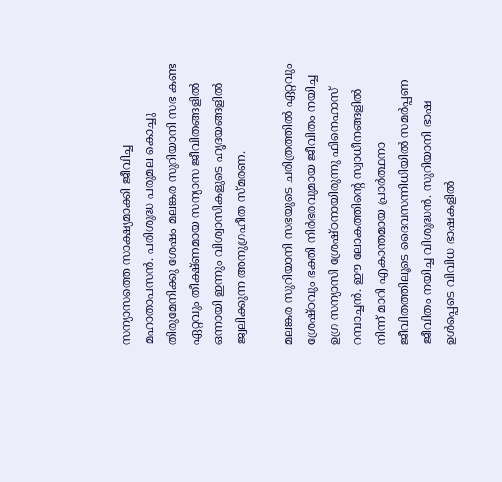സന്യാസത്തെ സാക്ഷ്യമാക്കി ജീവിച്ച മഹാതാപസൻ. പരിശുദ്ധ പരുമല കൊച്ചു തിരുമേനിക്കു ശേഷം മലങ്കര സുറിയാനി സഭ കണ്ട ഏറ്റവും തീക്ഷ്ണമായ സന്യാസ ജീവിതങ്ങളിൽ ഒന്നായി ഇന്നും വിശ്വാസികളുടെ ഹൃദയങ്ങളിൽ ജ്വലിക്കുന്ന അനുഗ്രഹീത സ്മരണ.

മലങ്കര സുറിയാനി സഭയുടെ ചരിത്രത്തിൽ ഏറ്റവും ശ്രേഷ്ഠവും ഭക്തി നിർഭരവുമായ ജീവിതം നയിച്ച ഉഗ്ര സന്യാസി ശ്രേഷ്ഠനായിരുന്നു ഫിനെഹാസ് റമ്പാച്ചൻ. ഈ ലോകത്തിന്റെ സ്വാധീനങ്ങളിൽ നിന്ന് മാറി എകാന്തമായ പ്രാർത്ഥനാ ജീവിതത്തിലൂടെ ദൈവസന്നിധിയിൽ സമർപ്പണ ജീവിതം നയിച്ച വിശുദ്ധൻ. സുറിയാനി ഭാഷ ഉൾപ്പെടെ വിവിധ ഭാഷകളിൽ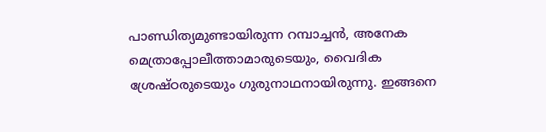പാണ്ഡിത്യമുണ്ടായിരുന്ന റമ്പാച്ചൻ, അനേക മെത്രാപ്പോലീത്താമാരുടെയും, വൈദിക ശ്രേഷ്ഠരുടെയും ഗുരുനാഥനായിരുന്നു. ഇങ്ങനെ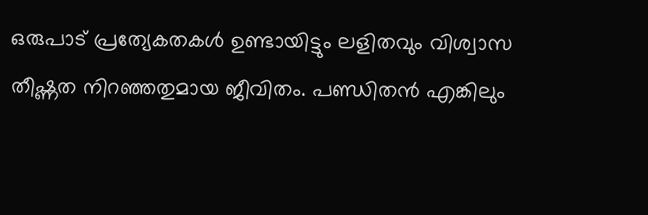ഒരുപാട് പ്രത്യേകതകൾ ഉണ്ടായിട്ടും ലളിതവും വിശ്വാസ തീഷ്ണത നിറഞ്ഞതുമായ ജീവിതം. പണ്ഡിതൻ എങ്കിലും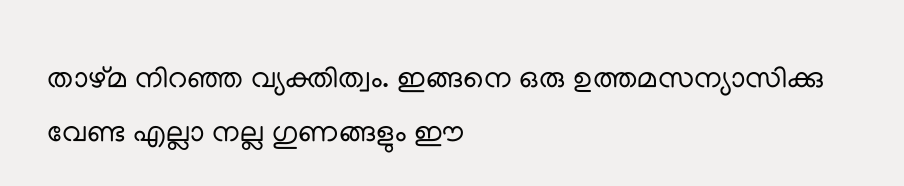താഴ്മ നിറഞ്ഞ വ്യക്തിത്വം. ഇങ്ങനെ ഒരു ഉത്തമസന്യാസിക്കു വേണ്ട എല്ലാ നല്ല ഗുണങ്ങളും ഈ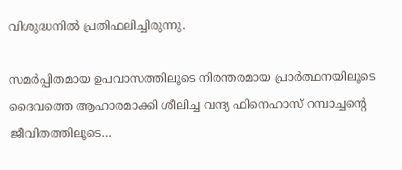വിശുദ്ധനിൽ പ്രതിഫലിച്ചിരുന്നു.

സമർപ്പിതമായ ഉപവാസത്തിലൂടെ നിരന്തരമായ പ്രാർത്ഥനയിലൂടെ ദൈവത്തെ ആഹാരമാക്കി ശീലിച്ച വന്ദ്യ ഫിനെഹാസ് റമ്പാച്ചന്റെ ജീവിതത്തിലൂടെ…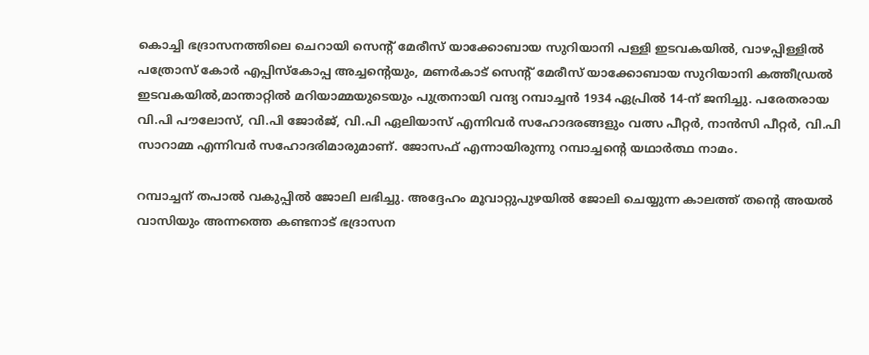കൊച്ചി ഭദ്രാസനത്തിലെ ചെറായി സെൻ്റ് മേരീസ്‌ യാക്കോബായ സുറിയാനി പള്ളി ഇടവകയിൽ, വാഴപ്പിള്ളിൽ പത്രോസ് കോർ എപ്പിസ്കോപ്പ അച്ചന്റെയും, മണർകാട് സെൻ്റ് മേരീസ് യാക്കോബായ സുറിയാനി കത്തീഡ്രൽ ഇടവകയിൽ,മാന്താറ്റിൽ മറിയാമ്മയുടെയും പുത്രനായി വന്ദ്യ റമ്പാച്ചൻ 1934 ഏപ്രിൽ 14-ന് ജനിച്ചു. പരേതരായ വി.പി പൗലോസ്, വി.പി ജോർജ്, വി.പി ഏലിയാസ് എന്നിവർ സഹോദരങ്ങളും വത്സ പീറ്റർ, നാൻസി പീറ്റർ, വി.പി സാറാമ്മ എന്നിവർ സഹോദരിമാരുമാണ്. ജോസഫ് എന്നായിരുന്നു റമ്പാച്ചന്റെ യഥാർത്ഥ നാമം.

റമ്പാച്ചന് തപാൽ വകുപ്പിൽ ജോലി ലഭിച്ചു. അദ്ദേഹം മൂവാറ്റുപുഴയിൽ ജോലി ചെയ്യുന്ന കാലത്ത് തന്റെ അയൽ വാസിയും അന്നത്തെ കണ്ടനാട് ഭദ്രാസന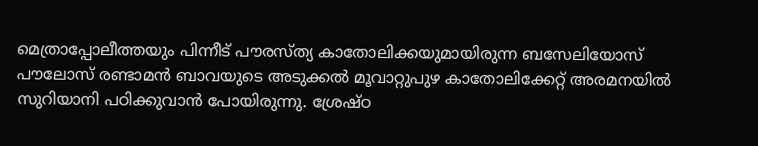മെത്രാപ്പോലീത്തയും പിന്നീട് പൗരസ്ത്യ കാതോലിക്കയുമായിരുന്ന ബസേലിയോസ് പൗലോസ് രണ്ടാമൻ ബാവയുടെ അടുക്കൽ മൂവാറ്റുപുഴ കാതോലിക്കേറ്റ് അരമനയിൽ സുറിയാനി പഠിക്കുവാൻ പോയിരുന്നു. ശ്രേഷ്ഠ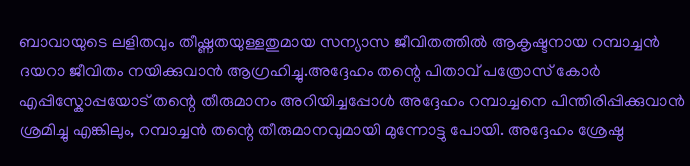ബാവായുടെ ലളിതവും തീഷ്ണതയുള്ളതുമായ സന്യാസ ജീവിതത്തിൽ ആകൃഷ്ടനായ റമ്പാച്ചൻ ദയറാ ജീവിതം നയിക്കുവാൻ ആഗ്രഹിച്ചു.അദ്ദേഹം തന്റെ പിതാവ് പത്രോസ് കോർ എപ്പിസ്കോപ്പയോട് തന്റെ തീരുമാനം അറിയിച്ചപ്പോൾ അദ്ദേഹം റമ്പാച്ചനെ പിന്തിരിപ്പിക്കുവാൻ ശ്രമിച്ചു എങ്കിലും, റമ്പാച്ചൻ തന്റെ തീരുമാനവുമായി മുന്നോട്ടു പോയി. അദ്ദേഹം ശ്രേഷ്ഠ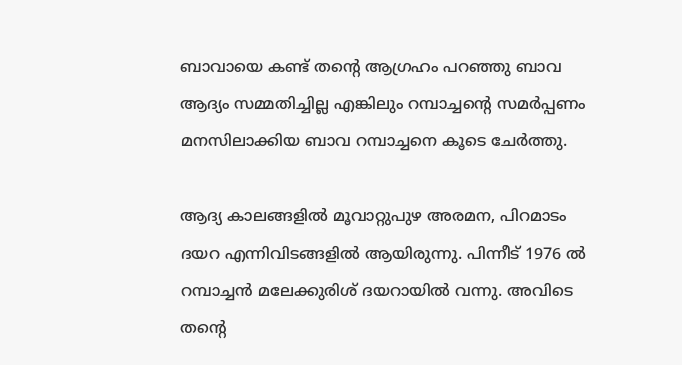ബാവായെ കണ്ട് തന്റെ ആഗ്രഹം പറഞ്ഞു ബാവ ആദ്യം സമ്മതിച്ചില്ല എങ്കിലും റമ്പാച്ചന്റെ സമർപ്പണം മനസിലാക്കിയ ബാവ റമ്പാച്ചനെ കൂടെ ചേർത്തു.

ആദ്യ കാലങ്ങളിൽ മൂവാറ്റുപുഴ അരമന, പിറമാടം ദയറ എന്നിവിടങ്ങളിൽ ആയിരുന്നു. പിന്നീട് 1976 ൽ റമ്പാച്ചൻ മലേക്കുരിശ് ദയറായിൽ വന്നു. അവിടെ തന്റെ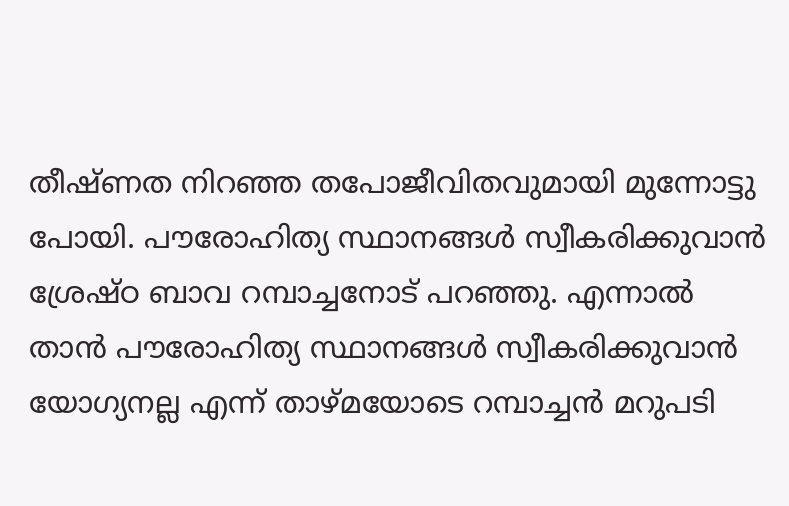തീഷ്ണത നിറഞ്ഞ തപോജീവിതവുമായി മുന്നോട്ടു പോയി. പൗരോഹിത്യ സ്ഥാനങ്ങൾ സ്വീകരിക്കുവാൻ ശ്രേഷ്ഠ ബാവ റമ്പാച്ചനോട്‌ പറഞ്ഞു. എന്നാൽ താൻ പൗരോഹിത്യ സ്ഥാനങ്ങൾ സ്വീകരിക്കുവാൻ യോഗ്യനല്ല എന്ന് താഴ്മയോടെ റമ്പാച്ചൻ മറുപടി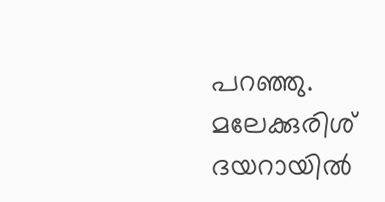പറഞ്ഞു. മലേക്കുരിശ് ദയറായിൽ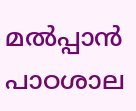മൽപ്പാൻ പാഠശാല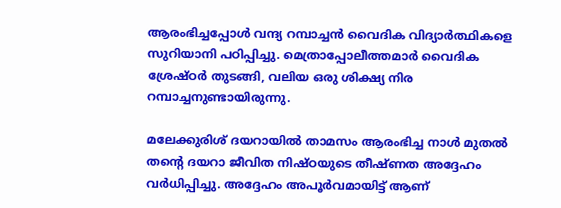ആരംഭിച്ചപ്പോൾ വന്ദ്യ റമ്പാച്ചൻ വൈദിക വിദ്യാർത്ഥികളെ സുറിയാനി പഠിപ്പിച്ചു. മെത്രാപ്പോലീത്തമാർ വൈദിക ശ്രേഷ്ഠർ തുടങ്ങി, വലിയ ഒരു ശിക്ഷ്യ നിര റമ്പാച്ചനുണ്ടായിരുന്നു.

മലേക്കുരിശ് ദയറായിൽ താമസം ആരംഭിച്ച നാൾ മുതൽ തന്റെ ദയറാ ജീവിത നിഷ്ഠയുടെ തീഷ്ണത അദ്ദേഹം വർധിപ്പിച്ചു. അദ്ദേഹം അപൂർവമായിട്ട് ആണ്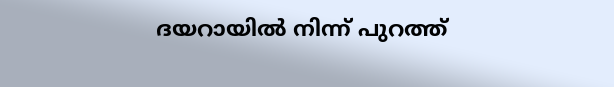ദയറായിൽ നിന്ന് പുറത്ത്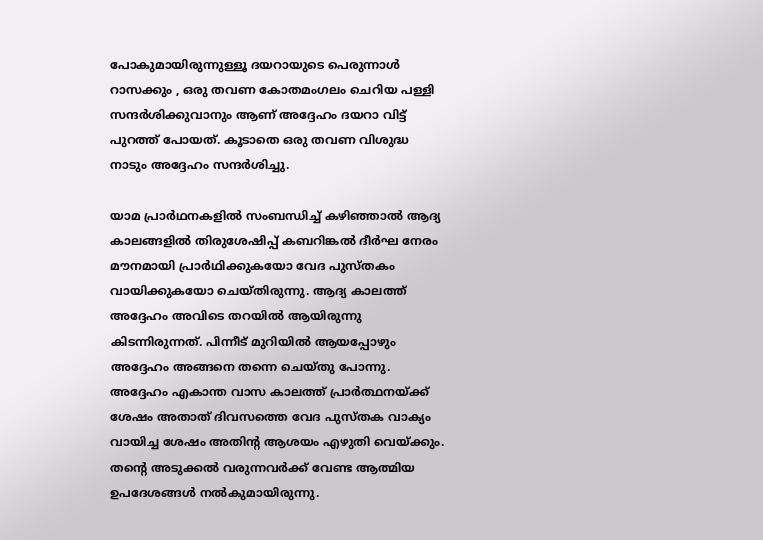പോകുമായിരുന്നുള്ളൂ ദയറായുടെ പെരുന്നാൾ റാസക്കും , ഒരു തവണ കോതമംഗലം ചെറിയ പള്ളി സന്ദർശിക്കുവാനും ആണ് അദ്ദേഹം ദയറാ വിട്ട് പുറത്ത് പോയത്. കൂടാതെ ഒരു തവണ വിശുദ്ധ നാടും അദ്ദേഹം സന്ദർശിച്ചു.

യാമ പ്രാർഥനകളിൽ സംബന്ധിച്ച് കഴിഞ്ഞാൽ ആദ്യ കാലങ്ങളിൽ തിരുശേഷിപ്പ് കബറിങ്കൽ ദീർഘ നേരം മൗനമായി പ്രാർഥിക്കുകയോ വേദ പുസ്തകം വായിക്കുകയോ ചെയ്തിരുന്നു. ആദ്യ കാലത്ത് അദ്ദേഹം അവിടെ തറയിൽ ആയിരുന്നു കിടന്നിരുന്നത്. പിന്നീട് മുറിയിൽ ആയപ്പോഴും അദ്ദേഹം അങ്ങനെ തന്നെ ചെയ്തു പോന്നു. അദ്ദേഹം എകാന്ത വാസ കാലത്ത് പ്രാർത്ഥനയ്ക്ക് ശേഷം അതാത് ദിവസത്തെ വേദ പുസ്തക വാക്യം വായിച്ച ശേഷം അതിന്റ ആശയം എഴുതി വെയ്ക്കും. തന്റെ അടുക്കൽ വരുന്നവർക്ക് വേണ്ട ആത്മിയ ഉപദേശങ്ങൾ നൽകുമായിരുന്നു.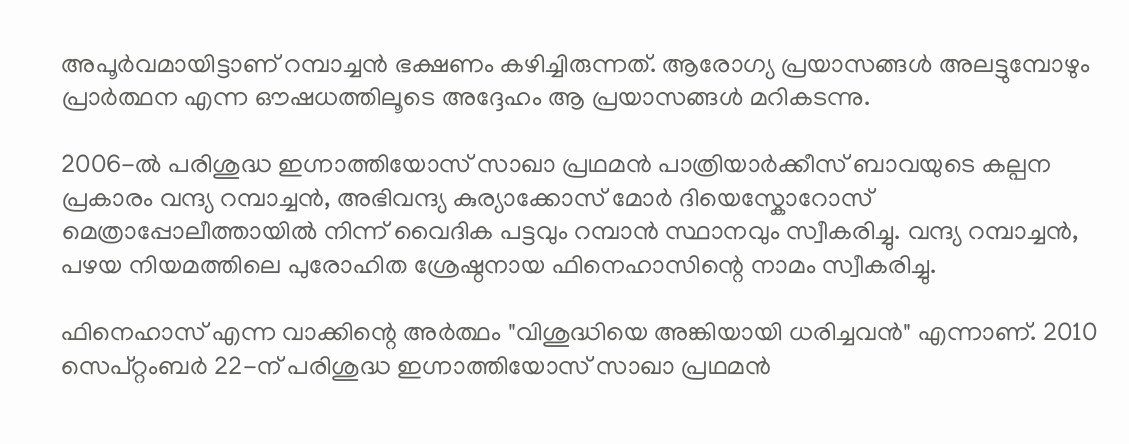അപൂർവമായിട്ടാണ് റമ്പാച്ചൻ ഭക്ഷണം കഴിച്ചിരുന്നത്. ആരോഗ്യ പ്രയാസങ്ങൾ അലട്ടുമ്പോഴും പ്രാർത്ഥന എന്ന ഔഷധത്തിലൂടെ അദ്ദേഹം ആ പ്രയാസങ്ങൾ മറികടന്നു.

2006-ൽ പരിശുദ്ധ ഇഗ്നാത്തിയോസ് സാഖാ പ്രഥമൻ പാത്രിയാർക്കീസ് ബാവയുടെ കല്പന പ്രകാരം വന്ദ്യ റമ്പാച്ചൻ, അഭിവന്ദ്യ കുര്യാക്കോസ് മോർ ദിയെസ്കോറോസ് മെത്രാപ്പോലീത്തായിൽ നിന്ന് വൈദിക പട്ടവും റമ്പാൻ സ്ഥാനവും സ്വീകരിച്ചു. വന്ദ്യ റമ്പാച്ചൻ, പഴയ നിയമത്തിലെ പുരോഹിത ശ്രേഷ്ഠനായ ഫിനെഹാസിന്റെ നാമം സ്വീകരിച്ചു.

ഫിനെഹാസ് എന്ന വാക്കിന്റെ അർത്ഥം "വിശുദ്ധിയെ അങ്കിയായി ധരിച്ചവൻ" എന്നാണ്. 2010 സെപ്റ്റംബർ 22-ന് പരിശുദ്ധ ഇഗ്നാത്തിയോസ് സാഖാ പ്രഥമൻ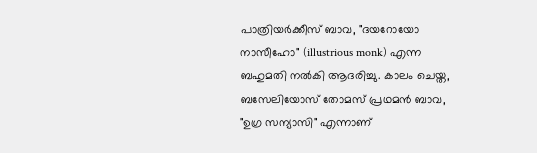പാത്രിയർക്കീസ് ബാവ, "ദയറോയോ നാസീഹോ" (illustrious monk) എന്ന ബഹുമതി നൽകി ആദരിച്ചു. കാലം ചെയ്ത, ബസേലിയോസ് തോമസ് പ്രഥമൻ ബാവ, "ഉഗ്ര സന്യാസി" എന്നാണ്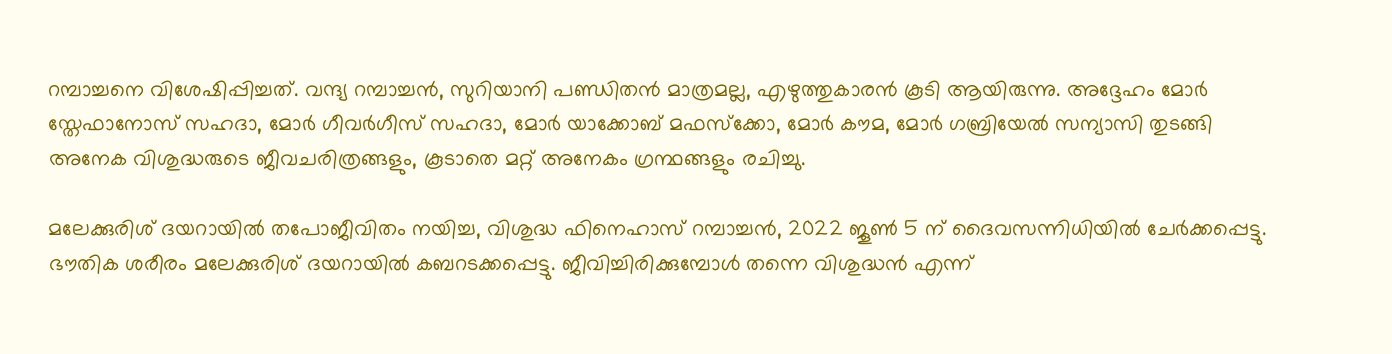റമ്പാച്ചനെ വിശേഷിപ്പിച്ചത്. വന്ദ്യ റമ്പാച്ചൻ, സുറിയാനി പണ്ഡിതൻ മാത്രമല്ല, എഴുത്തുകാരൻ കൂടി ആയിരുന്നു. അദ്ദേഹം മോർ സ്തേഫാനോസ് സഹദാ, മോർ ഗീവർഗീസ് സഹദാ, മോർ യാക്കോബ് മഫസ്‌ക്കോ, മോർ കൗമ, മോർ ഗബ്രിയേൽ സന്യാസി തുടങ്ങി അനേക വിശുദ്ധരുടെ ജീവചരിത്രങ്ങളും, കൂടാതെ മറ്റ്‌ അനേകം ഗ്രന്ഥങ്ങളും രചിച്ചു.

മലേക്കുരിശ് ദയറായിൽ തപോജീവിതം നയിച്ച, വിശുദ്ധ ഫിനെഹാസ് റമ്പാച്ചൻ, 2022 ജൂൺ 5 ന് ദൈവസന്നിധിയിൽ ചേർക്കപ്പെട്ടു. ഭൗതിക ശരീരം മലേക്കുരിശ് ദയറായിൽ കബറടക്കപ്പെട്ടു. ജീവിച്ചിരിക്കുമ്പോൾ തന്നെ വിശുദ്ധൻ എന്ന്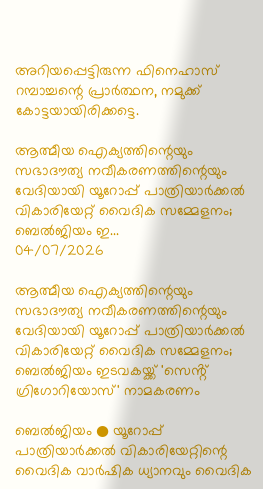അറിയപ്പെട്ടിരുന്ന ഫിനെഹാസ് റമ്പാച്ചന്റെ പ്രാർത്ഥന, നമുക്ക് കോട്ടയായിരിക്കട്ടെ.

ആത്മീയ ഐക്യത്തിന്റെയും സഭാദൗത്യ നവീകരണത്തിന്റെയും വേദിയായി യൂറോപ്പ് പാത്രിയാർക്കൽ വികാരിയേറ്റ് വൈദിക സമ്മേളനം; ബെൽജിയം ഇ...
04/07/2026

ആത്മീയ ഐക്യത്തിന്റെയും സഭാദൗത്യ നവീകരണത്തിന്റെയും വേദിയായി യൂറോപ്പ് പാത്രിയാർക്കൽ വികാരിയേറ്റ് വൈദിക സമ്മേളനം; ബെൽജിയം ഇടവകയ്ക്ക് 'സെൻ്റ് ഗ്രിഗോറിയോസ്' നാമകരണം

ബെൽജിയം ● യൂറോപ്പ് പാത്രിയാർക്കൽ വികാരിയേറ്റിന്റെ വൈദിക വാർഷിക ധ്യാനവും വൈദിക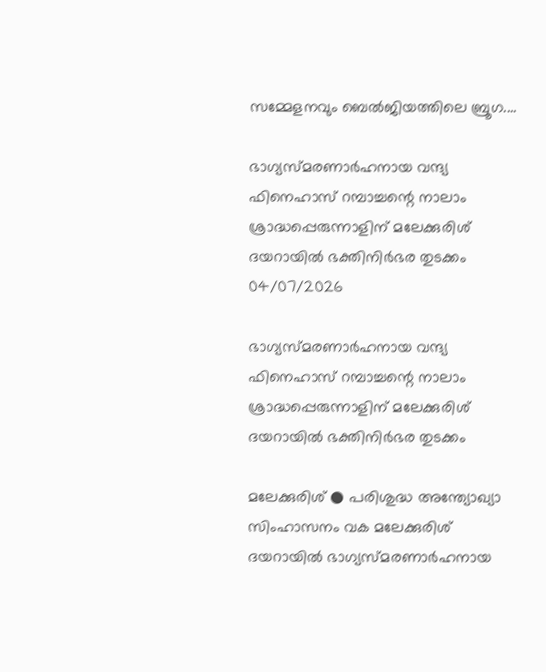സമ്മേളനവും ബെൽജിയത്തിലെ ബ്രൂഗ....

ഭാഗ്യസ്മരണാർഹനായ വന്ദ്യ ഫിനെഹാസ് റമ്പാച്ചന്റെ നാലാം ശ്രാദ്ധപ്പെരുന്നാളിന് മലേക്കുരിശ് ദയറായിൽ ഭക്തിനിർഭര തുടക്കം
04/07/2026

ഭാഗ്യസ്മരണാർഹനായ വന്ദ്യ ഫിനെഹാസ് റമ്പാച്ചന്റെ നാലാം ശ്രാദ്ധപ്പെരുന്നാളിന് മലേക്കുരിശ് ദയറായിൽ ഭക്തിനിർഭര തുടക്കം

മലേക്കുരിശ് ● പരിശുദ്ധ അന്ത്യോഖ്യാ സിംഹാസനം വക മലേക്കുരിശ് ദയറായിൽ ഭാഗ്യസ്മരണാർഹനായ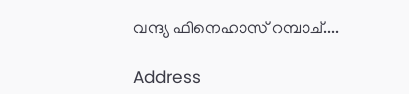വന്ദ്യ ഫിനെഹാസ് റമ്പാച്....

Address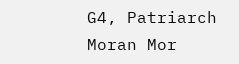G4, Patriarch Moran Mor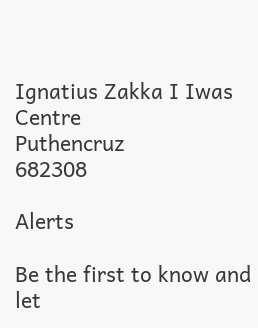Ignatius Zakka I Iwas Centre
Puthencruz
682308

Alerts

Be the first to know and let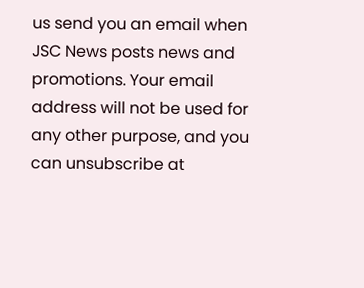us send you an email when JSC News posts news and promotions. Your email address will not be used for any other purpose, and you can unsubscribe at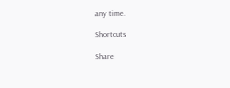any time.

Shortcuts

Share